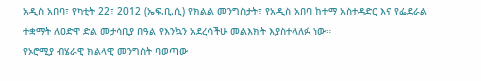አዲስ አበባ፣ የካቲት 22፣ 2012 (ኤፍ.ቢ.ሲ) የክልል መንግስታት፣ የአዲስ አበባ ከተማ አስተዳድር እና የፌደራል ተቋማት ለዐድዋ ድል መታሳቢያ በዓል የእንኳን አደረሳችሁ መልእክት እያስተላለፉ ነው።
የኦሮሚያ ብሄራዊ ክልላዊ መንግስት ባወጣው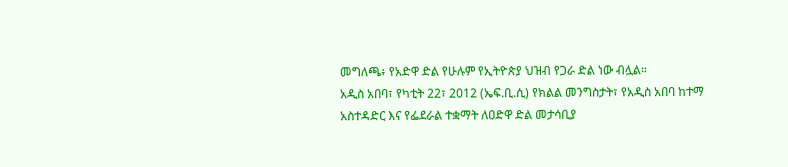መግለጫ፥ የአድዋ ድል የሁሉም የኢትዮጵያ ህዝብ የጋራ ድል ነው ብሏል።
አዲስ አበባ፣ የካቲት 22፣ 2012 (ኤፍ.ቢ.ሲ) የክልል መንግስታት፣ የአዲስ አበባ ከተማ አስተዳድር እና የፌደራል ተቋማት ለዐድዋ ድል መታሳቢያ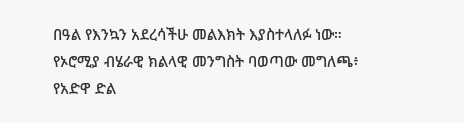በዓል የእንኳን አደረሳችሁ መልእክት እያስተላለፉ ነው።
የኦሮሚያ ብሄራዊ ክልላዊ መንግስት ባወጣው መግለጫ፥ የአድዋ ድል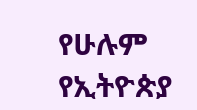የሁሉም የኢትዮጵያ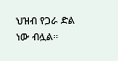ህዝብ የጋራ ድል ነው ብሏል።